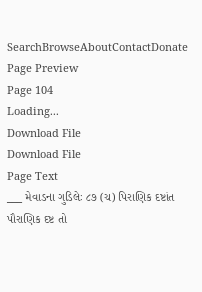SearchBrowseAboutContactDonate
Page Preview
Page 104
Loading...
Download File
Download File
Page Text
___ મેવાડના ગુડિલેઃ ૮૭ (ચ) પિરાણિક દષ્ટાંત પૌરાણિક દષ્ટ તો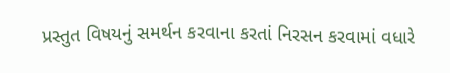પ્રસ્તુત વિષયનું સમર્થન કરવાના કરતાં નિરસન કરવામાં વધારે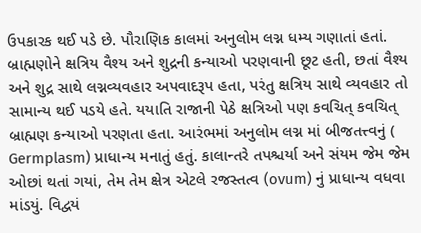ઉપકારક થઈ પડે છે. પૌરાણિક કાલમાં અનુલોમ લગ્ન ધમ્ય ગણાતાં હતાં. બ્રાહ્મણોને ક્ષત્રિય વૈશ્ય અને શુદ્રની કન્યાઓ પરણવાની છૂટ હતી, છતાં વૈશ્ય અને શુદ્ર સાથે લગ્નવ્યવહાર અપવાદરૂપ હતા, પરંતુ ક્ષત્રિય સાથે વ્યવહાર તો સામાન્ય થઈ પડયે હતે. યયાતિ રાજાની પેઠે ક્ષત્રિઓ પણ કવચિત્ કવચિત્ બ્રાહ્મણ કન્યાઓ પરણતા હતા. આરંભમાં અનુલોમ લગ્ન માં બીજતત્ત્વનું ( Germplasm) પ્રાધાન્ય મનાતું હતું. કાલાન્તરે તપશ્ચર્યા અને સંયમ જેમ જેમ ઓછાં થતાં ગયાં, તેમ તેમ ક્ષેત્ર એટલે રજસ્તત્વ (ovum) નું પ્રાધાન્ય વધવા માંડયું. વિદ્વયં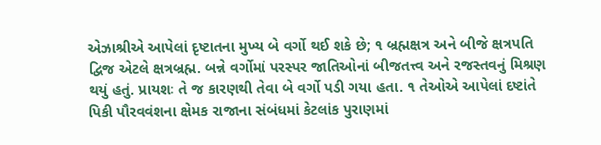એઝાશ્રીએ આપેલાં દૃષ્ટાતના મુખ્ય બે વર્ગો થઈ શકે છે; ૧ બ્રહ્મક્ષત્ર અને બીજે ક્ષત્રપતિ દ્વિજ એટલે ક્ષત્રબ્રહ્મ. બન્ને વર્ગોમાં પરસ્પર જાતિઓનાં બીજતત્ત્વ અને રજસ્તવનું મિશ્રણ થયું હતું. પ્રાયશઃ તે જ કારણથી તેવા બે વર્ગો પડી ગયા હતા. ૧ તેઓએ આપેલાં દષ્ટાંતે પિકી પૌરવવંશના ક્ષેમક રાજાના સંબંધમાં કેટલાંક પુરાણમાં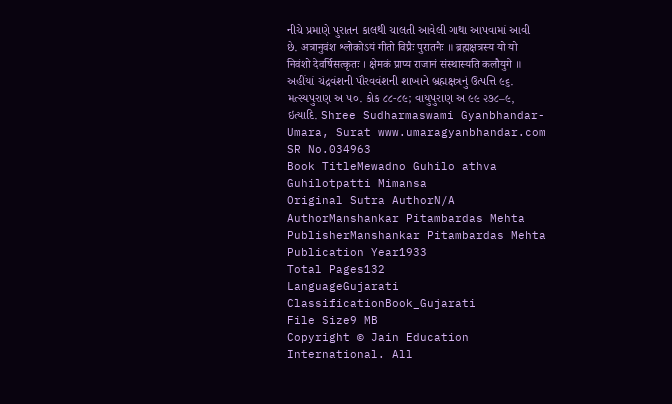નીચે પ્રમાણે પુરાતન કાલથી ચાલતી આવેલી ગાથા આપવામાં આવી છે. अत्रानुवंश श्लोकोऽयं गीतो विप्रैः पुरातनैः ॥ ब्रह्मक्षत्रस्य यो यो निवंशो देवर्षिसत्कृतः । क्षेमकं प्राप्य राजानं संस्थास्यति कलौयुगे ॥ અહીંયાં ચંદ્રવંશની પૌરવવંશની શાખાને બ્રહ્મક્ષત્રનું ઉત્પત્તિ ૯૬. મત્સ્યપુરાણ અ ૫૦. કોક ૮૮-૮૯; વાયુપુરાણ અ ૯૯ ૨૭૮–૯, ઇત્યાદિ. Shree Sudharmaswami Gyanbhandar-Umara, Surat www.umaragyanbhandar.com
SR No.034963
Book TitleMewadno Guhilo athva Guhilotpatti Mimansa
Original Sutra AuthorN/A
AuthorManshankar Pitambardas Mehta
PublisherManshankar Pitambardas Mehta
Publication Year1933
Total Pages132
LanguageGujarati
ClassificationBook_Gujarati
File Size9 MB
Copyright © Jain Education International. All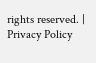rights reserved. | Privacy Policy